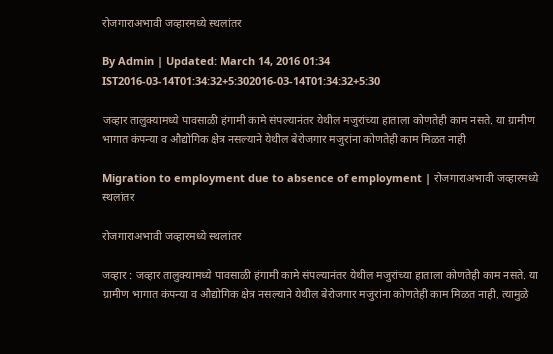रोजगाराअभावी जव्हारमध्ये स्थलांतर

By Admin | Updated: March 14, 2016 01:34 IST2016-03-14T01:34:32+5:302016-03-14T01:34:32+5:30

जव्हार तालुक्यामध्ये पावसाळी हंगामी कामे संपल्यानंतर येथील मजुरांच्या हाताला कोणतेही काम नसते. या ग्रामीण भागात कंपन्या व औद्योगिक क्षेत्र नसल्याने येथील बेरोजगार मजुरांना कोणतेही काम मिळत नाही

Migration to employment due to absence of employment | रोजगाराअभावी जव्हारमध्ये स्थलांतर

रोजगाराअभावी जव्हारमध्ये स्थलांतर

जव्हार : जव्हार तालुक्यामध्ये पावसाळी हंगामी कामे संपल्यानंतर येथील मजुरांच्या हाताला कोणतेही काम नसते. या ग्रामीण भागात कंपन्या व औद्योगिक क्षेत्र नसल्याने येथील बेरोजगार मजुरांना कोणतेही काम मिळत नाही. त्यामुळे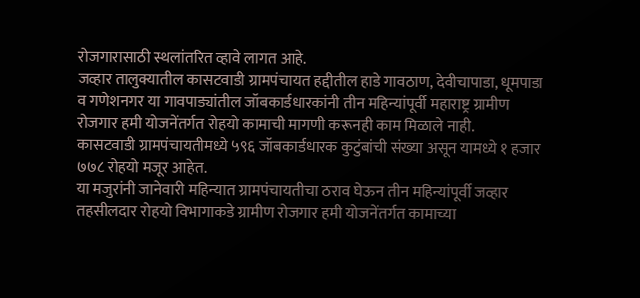रोजगारासाठी स्थलांतरित व्हावे लागत आहे.
जव्हार तालुक्यातील कासटवाडी ग्रामपंचायत हद्दीतील हाडे गावठाण, देवीचापाडा, धूमपाडा व गणेशनगर या गावपाड्यांतील जॉबकार्डधारकांनी तीन महिन्यांपूर्वी महाराष्ट्र ग्रामीण रोजगार हमी योजनेंतर्गत रोहयो कामाची मागणी करूनही काम मिळाले नाही.
कासटवाडी ग्रामपंचायतीमध्ये ५९६ जॉबकार्डधारक कुटुंबांची संख्या असून यामध्ये १ हजार ७७८ रोहयो मजूर आहेत.
या मजुरांनी जानेवारी महिन्यात ग्रामपंचायतीचा ठराव घेऊन तीन महिन्यांपूर्वी जव्हार तहसीलदार रोहयो विभागाकडे ग्रामीण रोजगार हमी योजनेंतर्गत कामाच्या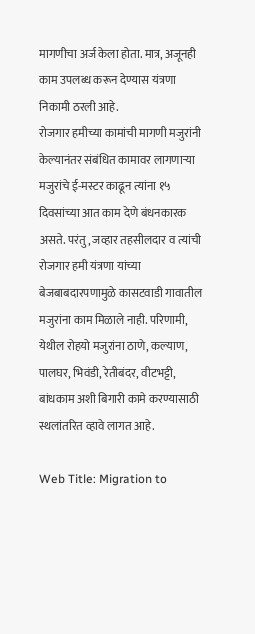मागणीचा अर्ज केला होता. मात्र, अजूनही काम उपलब्ध करून देण्यास यंत्रणा निकामी ठरली आहे.
रोजगार हमीच्या कामांची मागणी मजुरांनी केल्यानंतर संबंधित कामावर लागणाऱ्या मजुरांचे ई-मस्टर काढून त्यांना १५ दिवसांच्या आत काम देणे बंधनकारक असते. परंतु, जव्हार तहसीलदार व त्यांची रोजगार हमी यंत्रणा यांच्या बेजबाबदारपणामुळे कासटवाडी गावातील मजुरांना काम मिळाले नाही. परिणामी, येथील रोहयो मजुरांना ठाणे, कल्याण, पालघर, भिवंडी, रेतीबंदर, वीटभट्टी, बांधकाम अशी बिगारी कामे करण्यासाठी स्थलांतरित व्हावे लागत आहे.

Web Title: Migration to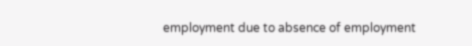employment due to absence of employment